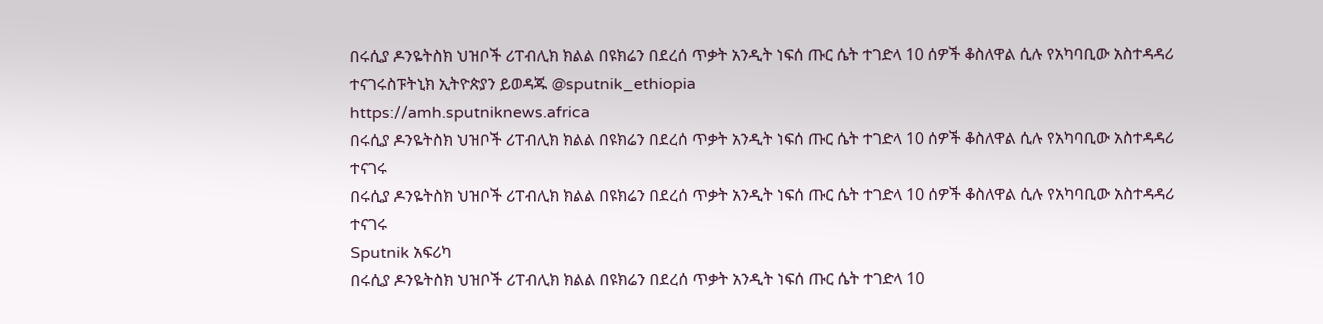በሩሲያ ዶንዬትስክ ህዝቦች ሪፐብሊክ ክልል በዩክሬን በደረሰ ጥቃት አንዲት ነፍሰ ጡር ሴት ተገድላ 10 ሰዎች ቆስለዋል ሲሉ የአካባቢው አስተዳዳሪ ተናገሩስፑትኒክ ኢትዮጵያን ይወዳጁ @sputnik_ethiopia
https://amh.sputniknews.africa
በሩሲያ ዶንዬትስክ ህዝቦች ሪፐብሊክ ክልል በዩክሬን በደረሰ ጥቃት አንዲት ነፍሰ ጡር ሴት ተገድላ 10 ሰዎች ቆስለዋል ሲሉ የአካባቢው አስተዳዳሪ ተናገሩ
በሩሲያ ዶንዬትስክ ህዝቦች ሪፐብሊክ ክልል በዩክሬን በደረሰ ጥቃት አንዲት ነፍሰ ጡር ሴት ተገድላ 10 ሰዎች ቆስለዋል ሲሉ የአካባቢው አስተዳዳሪ ተናገሩ
Sputnik አፍሪካ
በሩሲያ ዶንዬትስክ ህዝቦች ሪፐብሊክ ክልል በዩክሬን በደረሰ ጥቃት አንዲት ነፍሰ ጡር ሴት ተገድላ 10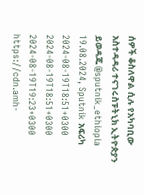ሰዎች ቆስለዋል ሲሉ የአካባቢው አስተዳዳሪ ተናገሩስፑትኒክ ኢትዮጵያን ይወዳጁ @sputnik_ethiopia 19.08.2024, Sputnik አፍሪካ
2024-08-19T18:51+0300
2024-08-19T18:51+0300
2024-08-19T19:23+0300
https://cdn.amh-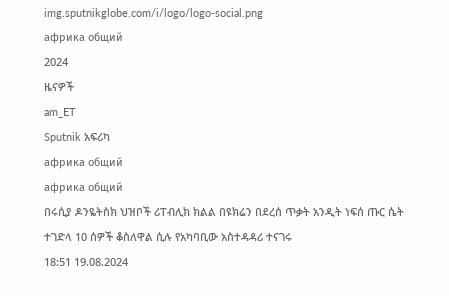img.sputnikglobe.com/i/logo/logo-social.png
африка общий
2024
ዜናዎች
am_ET
Sputnik አፍሪካ
африка общий
африка общий
በሩሲያ ዶንዬትስክ ህዝቦች ሪፐብሊክ ክልል በዩክሬን በደረሰ ጥቃት አንዲት ነፍሰ ጡር ሴት ተገድላ 10 ሰዎች ቆስለዋል ሲሉ የአካባቢው አስተዳዳሪ ተናገሩ
18:51 19.08.2024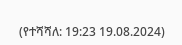(የተሻሻለ: 19:23 19.08.2024)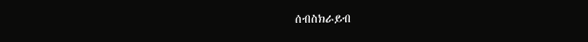ሰብስክራይብ